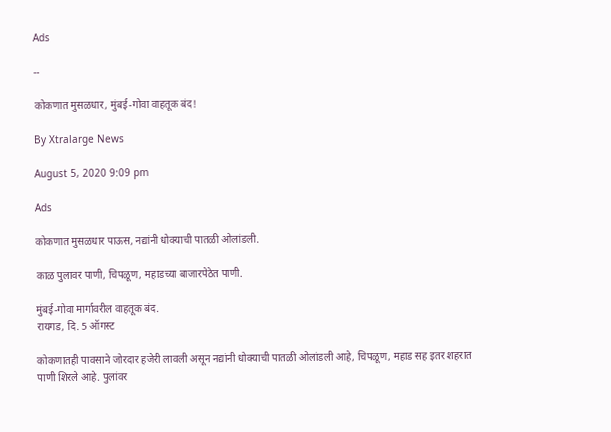Ads

--

कोकणात मुसळधार, मुंबई-गोवा वाहतूक बंद!

By Xtralarge News

August 5, 2020 9:09 pm

Ads

कोकणात मुसळधार पाऊस, नद्यांनी धोक्याची पातळी ओलांडली.

काळ पुलावर पाणी, चिपळूण, महाडच्या बाजारपेठेत पाणी.

मुंबई-गोवा मार्गावरील वाहतूक बंद.
रायगड, दि. 5 ऑगस्ट

कोकणातही पावसाने जोरदार हजेरी लावली असून नद्यांनी धोक्याची पातळी ओलांडली आहे, चिपळूण, महाड सह इतर शहरात पाणी शिरले आहे. पुलांवर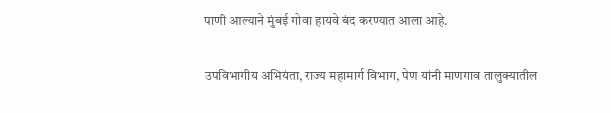पाणी आल्याने मुंबई गोवा हायवे बंद करण्यात आला आहे.

उपविभागीय अभियंता, राज्य महामार्ग विभाग, पेण यांनी माणगाव तालुक्यातील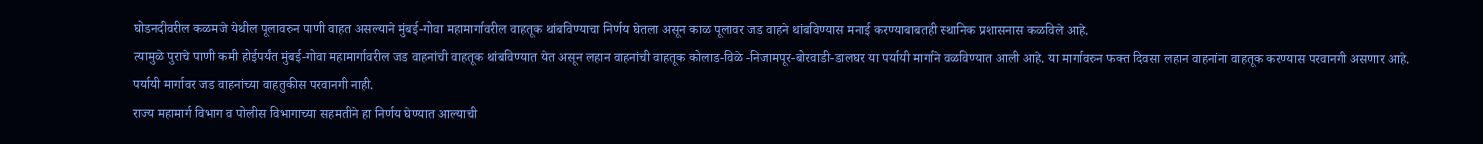घोडनदीवरील कळमजे येथील पूलावरुन पाणी वाहत असल्याने मुंबई-गोवा महामार्गावरील वाहतूक थांबविण्याचा निर्णय घेतला असून काळ पूलावर जड वाहने थांबविण्यास मनाई करण्याबाबतही स्थानिक प्रशासनास कळविले आहे.
त्यामुळे पुराचे पाणी कमी होईपर्यंत मुंबई-गोवा महामार्गावरील जड वाहनांची वाहतूक थांबविण्यात येत असून लहान वाहनांची वाहतूक कोलाड-विळे -निजामपूर-बोरवाडी-डालघर या पर्यायी मार्गाने वळविण्यात आली आहे. या मार्गावरुन फक्त दिवसा लहान वाहनांना वाहतूक करण्यास परवानगी असणार आहे. पर्यायी मार्गावर जड वाहनांच्या वाहतुकीस परवानगी नाही.
राज्य महामार्ग विभाग व पोलीस विभागाच्या सहमतीने हा निर्णय घेण्यात आल्याची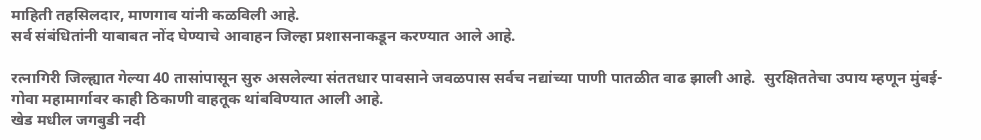माहिती तहसिलदार, माणगाव यांनी कळविली आहे.
सर्व संबंधितांनी याबाबत नोंद घेण्याचे आवाहन जिल्हा प्रशासनाकडून करण्यात आले आहे.

रत्नागिरी जिल्ह्यात गेल्या 40 तासांपासून सुरु असलेल्या संततधार पावसाने जवळपास सर्वच नद्यांच्या पाणी पातळीत वाढ झाली आहे.  सुरक्षिततेचा उपाय म्हणून मुंबई-गोवा महामार्गावर काही ठिकाणी वाहतूक थांबविण्यात आली आहे.
खेड मधील जगबुडी नदी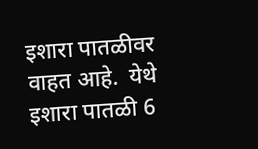इशारा पातळीवर वाहत आहे.  येथे इशारा पातळी 6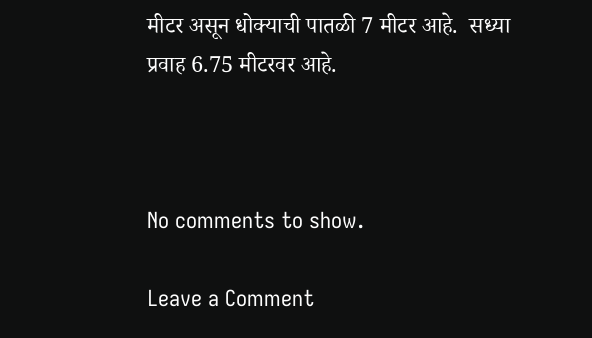मीटर असून धोक्याची पातळी 7 मीटर आहे.  सध्या प्रवाह 6.75 मीटरवर आहे.



No comments to show.

Leave a Comment